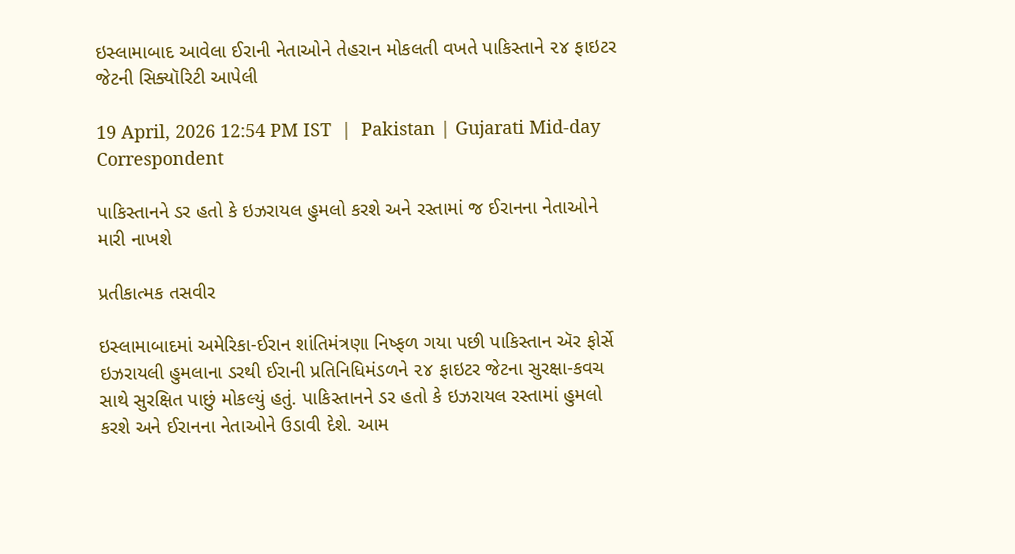ઇસ્લામાબાદ આવેલા ઈરાની નેતાઓને તેહરાન મોકલતી વખતે પાકિસ્તાને ૨૪ ફાઇટર જેટની સિક્યૉરિટી આપેલી

19 April, 2026 12:54 PM IST  |  Pakistan | Gujarati Mid-day Correspondent

પાકિસ્તાનને ડર હતો કે ઇઝરાયલ હુમલો કરશે અને રસ્તામાં જ ઈરાનના નેતાઓને મારી નાખશે

પ્રતીકાત્મક તસવીર

ઇસ્લામાબાદમાં અમેરિકા-ઈરાન શાંતિમંત્રણા નિષ્ફળ ગયા પછી પાકિસ્તાન ઍર ફોર્સે ઇઝરાયલી હુમલાના ડરથી ઈરાની પ્રતિનિધિમંડળને ૨૪ ફાઇટર જેટના સુરક્ષા-કવચ સાથે સુરક્ષિત પાછું મોકલ્યું હતું. પાકિસ્તાનને ડર હતો કે ઇઝરાયલ રસ્તામાં હુમલો કરશે અને ઈરાનના નેતાઓને ઉડાવી દેશે. આમ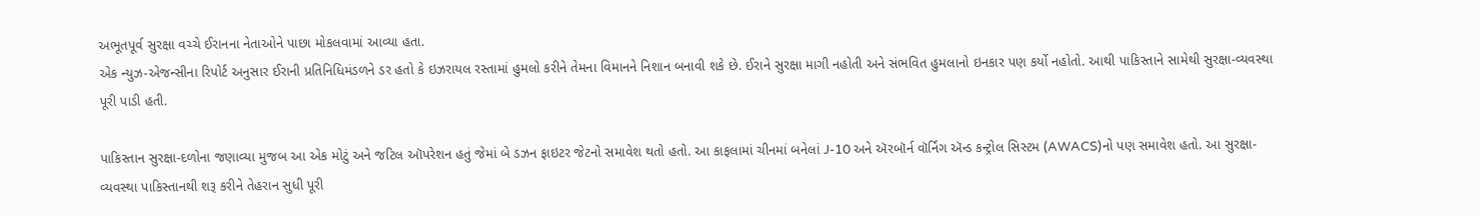અભૂતપૂર્વ સુરક્ષા વચ્ચે ઈરાનના નેતાઓને પાછા મોકલવામાં આવ્યા હતા.
એક ન્યુઝ-એજન્સીના રિપોર્ટ અનુસાર ઈરાની પ્રતિનિધિમંડળને ડર હતો કે ઇઝરાયલ રસ્તામાં હુમલો કરીને તેમના વિમાનને નિશાન બનાવી શકે છે. ઈરાને સુરક્ષા માગી નહોતી અને સંભવિત હુમલાનો ઇનકાર પણ કર્યો નહોતો. આથી પાકિસ્તાને સામેથી સુરક્ષા-વ્યવસ્થા પૂરી પાડી હતી.

પાકિસ્તાન સુરક્ષા-દળોના જણાવ્યા મુજબ આ એક મોટું અને જટિલ ઑપરેશન હતું જેમાં બે ડઝન ફાઇટર જેટનો સમાવેશ થતો હતો. આ કાફલામાં ચીનમાં બનેલાં J-10 અને ઍરબૉર્ન વૉર્નિંગ ઍન્ડ કન્ટ્રોલ સિસ્ટમ (AWACS)નો પણ સમાવેશ હતો. આ સુરક્ષા-વ્યવસ્થા પાકિસ્તાનથી શરૂ કરીને તેહરાન સુધી પૂરી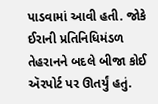પાડવામાં આવી હતી. જોકે ઈરાની પ્રતિનિધિમંડળ તેહરાનને બદલે બીજા કોઈ ઍરપોર્ટ પર ઊતર્યું હતું.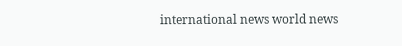international news world news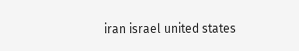iran israel united states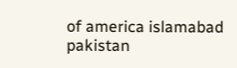of america islamabad pakistan